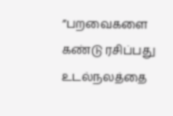”பறவைகளை கண்டு ரசிப்பது உடல்நலத்தை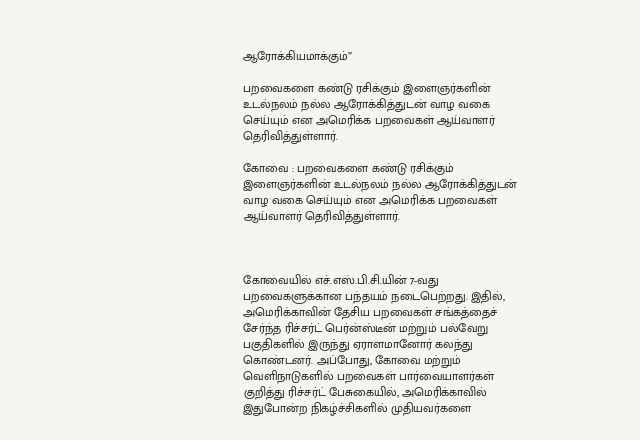ஆரோக்கியமாக்கும்”

பறவைகளை கண்டு ரசிக்கும் இளைஞர்களின் உடல்நலம் நல்ல ஆரோக்கித்துடன் வாழ வகை செய்யும் என அமெரிக்க பறவைகள் ஆய்வாளர் தெரிவித்துள்ளார்.

கோவை : பறவைகளை கண்டு ரசிக்கும் இளைஞர்களின் உடல்நலம் நல்ல ஆரோக்கித்துடன் வாழ வகை செய்யும் என அமெரிக்க பறவைகள் ஆய்வாளர் தெரிவித்துள்ளார்.



கோவையில் எச்.எஸ்.பி.சி.யின் 7-வது பறவைகளுக்கான பந்தயம் நடைபெற்றது. இதில், அமெரிக்காவின் தேசிய பறவைகள் சங்கத்தைச் சேர்ந்த ரிச்சர்ட் பெர்ன்ஸ்டீன் மற்றும் பல்வேறு பகுதிகளில் இருந்து ஏராளமானோர் கலந்து கொண்டனர். அப்போது, கோவை மற்றும் வெளிநாடுகளில் பறவைகள் பார்வையாளர்கள் குறித்து ரிச்சர்ட் பேசுகையில், அமெரிக்காவில் இதுபோன்ற நிகழ்ச்சிகளில் முதியவர்களை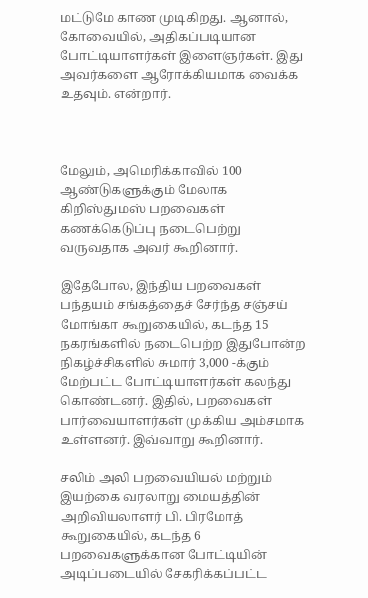மட்டுமே காண முடிகிறது. ஆனால், கோவையில், அதிகப்படியான போட்டியாளர்கள் இளைஞர்கள். இது அவர்களை ஆரோக்கியமாக வைக்க உதவும். என்றார்.



மேலும், அமெரிக்காவில் 100 ஆண்டுகளுக்கும் மேலாக கிறிஸ்துமஸ் பறவைகள் கணக்கெடுப்பு நடைபெற்று வருவதாக அவர் கூறினார்.

இதேபோல, இந்திய பறவைகள் பந்தயம் சங்கத்தைச் சேர்ந்த சஞ்சய் மோங்கா கூறுகையில், கடந்த 15 நகரங்களில் நடைபெற்ற இதுபோன்ற நிகழ்ச்சிகளில் சுமார் 3,000 -க்கும் மேற்பட்ட போட்டியாளர்கள் கலந்து கொண்டனர். இதில், பறவைகள் பார்வையாளர்கள் முக்கிய அம்சமாக உள்ளனர். இவ்வாறு கூறினார்.

சலிம் அலி பறவையியல் மற்றும் இயற்கை வரலாறு மையத்தின் அறிவியலாளர் பி. பிரமோத் கூறுகையில், கடந்த 6 பறவைகளுக்கான போட்டியின் அடிப்படையில் சேகரிக்கப்பட்ட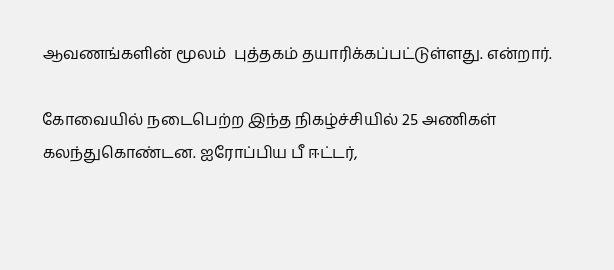ஆவணங்களின் மூலம்  புத்தகம் தயாரிக்கப்பட்டுள்ளது. என்றார்.

கோவையில் நடைபெற்ற இந்த நிகழ்ச்சியில் 25 அணிகள் கலந்துகொண்டன. ஐரோப்பிய பீ ஈட்டர்,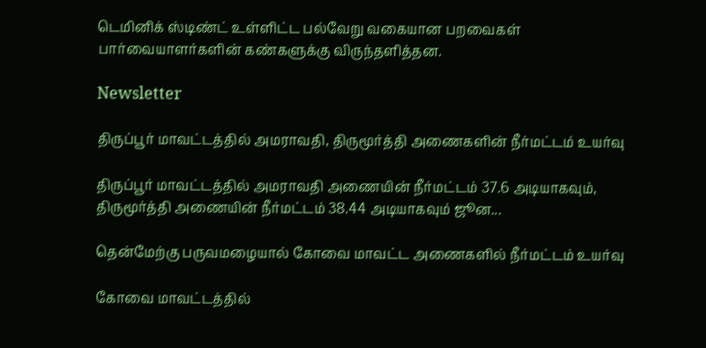டெமினிக் ஸ்டிண்ட் உள்ளிட்ட பல்வேறு வகையான பறவைகள் பார்வையாளர்களின் கண்களுக்கு விருந்தளித்தன.

Newsletter

திருப்பூர் மாவட்டத்தில் அமராவதி, திருமூர்த்தி அணைகளின் நீர்மட்டம் உயர்வு

திருப்பூர் மாவட்டத்தில் அமராவதி அணையின் நீர்மட்டம் 37.6 அடியாகவும், திருமூர்த்தி அணையின் நீர்மட்டம் 38.44 அடியாகவும் ஜூன...

தென்மேற்கு பருவமழையால் கோவை மாவட்ட அணைகளில் நீர்மட்டம் உயர்வு

கோவை மாவட்டத்தில்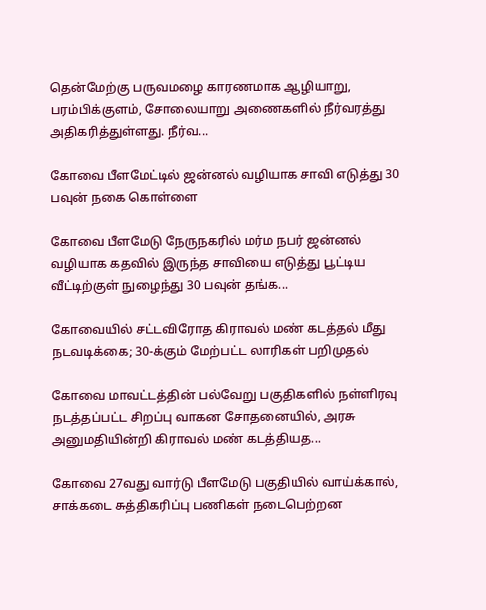தென்மேற்கு பருவமழை காரணமாக ஆழியாறு, பரம்பிக்குளம், சோலையாறு அணைகளில் நீர்வரத்து அதிகரித்துள்ளது. நீர்வ...

கோவை பீளமேட்டில் ஜன்னல் வழியாக சாவி எடுத்து 30 பவுன் நகை கொள்ளை

கோவை பீளமேடு நேருநகரில் மர்ம நபர் ஜன்னல் வழியாக கதவில் இருந்த சாவியை எடுத்து பூட்டிய வீட்டிற்குள் நுழைந்து 30 பவுன் தங்க...

கோவையில் சட்டவிரோத கிராவல் மண் கடத்தல் மீது நடவடிக்கை; 30-க்கும் மேற்பட்ட லாரிகள் பறிமுதல்

கோவை மாவட்டத்தின் பல்வேறு பகுதிகளில் நள்ளிரவு நடத்தப்பட்ட சிறப்பு வாகன சோதனையில், அரசு அனுமதியின்றி கிராவல் மண் கடத்தியத...

கோவை 27வது வார்டு பீளமேடு பகுதியில் வாய்க்கால், சாக்கடை சுத்திகரிப்பு பணிகள் நடைபெற்றன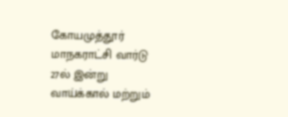கோயமுத்தூர் மாநகராட்சி வார்டு 27ல் இன்று வாய்க்கால் மற்றும்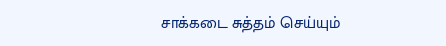சாக்கடை சுத்தம் செய்யும்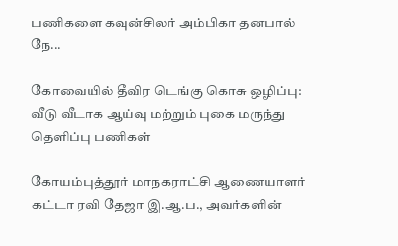பணிகளை கவுன்சிலர் அம்பிகா தனபால் நே...

கோவையில் தீவிர டெங்கு கொசு ஒழிப்பு: வீடு வீடாக ஆய்வு மற்றும் புகை மருந்து தெளிப்பு பணிகள்

கோயம்புத்தூர் மாநகராட்சி ஆணையாளர் கட்டா ரவி தேஜா இ.ஆ.ப., அவர்களின்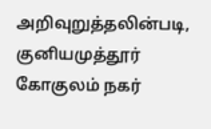அறிவுறுத்தலின்படி, குனியமுத்தூர் கோகுலம் நகர்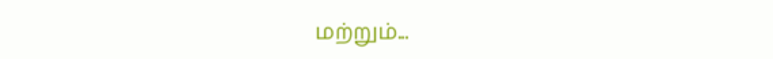மற்றும்...